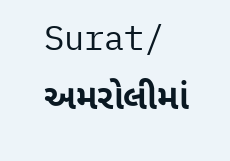Surat/ અમરોલીમાં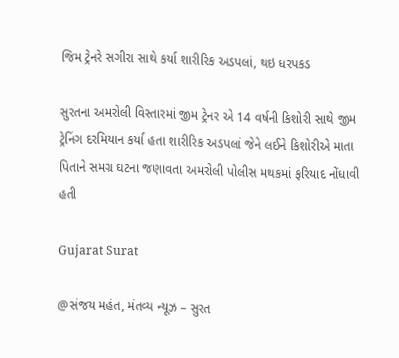જિમ ટ્રેનરે સગીરા સાથે કર્યા શારીરિક અડપલાં, થઇ ધરપકડ

સુરતના અમરોલી વિસ્તારમાં જીમ ટ્રેનર એ 14 વર્ષની કિશોરી સાથે જીમ ટ્રેનિંગ દરમિયાન કર્યા હતા શારીરિક અડપલાં જેને લઈને કિશોરીએ માતા પિતાને સમગ્ર ઘટના જણાવતા અમરોલી પોલીસ મથકમાં ફરિયાદ નોંધાવી હતી

Gujarat Surat

@સંજય મહંત, મંતવ્ય ન્યૂઝ – સુરત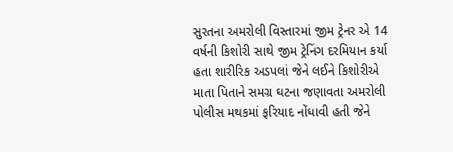સુરતના અમરોલી વિસ્તારમાં જીમ ટ્રેનર એ 14 વર્ષની કિશોરી સાથે જીમ ટ્રેનિંગ દરમિયાન કર્યા હતા શારીરિક અડપલાં જેને લઈને કિશોરીએ માતા પિતાને સમગ્ર ઘટના જણાવતા અમરોલી પોલીસ મથકમાં ફરિયાદ નોંધાવી હતી જેને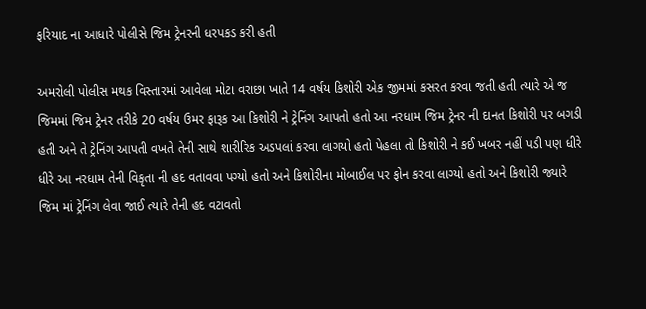ફરિયાદ ના આધારે પોલીસે જિમ ટ્રેનરની ધરપકડ કરી હતી

અમરોલી પોલીસ મથક વિસ્તારમાં આવેલા મોટા વરાછા ખાતે 14 વર્ષય કિશોરી એક જીમમાં કસરત કરવા જતી હતી ત્યારે એ જ જિમમાં જિમ ટ્રેનર તરીકે 20 વર્ષય ઉમર ફારૂક આ કિશોરી ને ટ્રેનિંગ આપતો હતો આ નરધામ જિમ ટ્રેનર ની દાનત કિશોરી પર બગડી હતી અને તે ટ્રેનિંગ આપતી વખતે તેની સાથે શારીરિક અડપલાં કરવા લાગયો હતો પેહલા તો કિશોરી ને કઈ ખબર નહીં પડી પણ ધીરે ધીરે આ નરધામ તેની વિકૃતા ની હદ વતાવવા પગ્યો હતો અને કિશોરીના મોબાઈલ પર ફોન કરવા લાગ્યો હતો અને કિશોરી જ્યારે જિમ માં ટ્રેનિંગ લેવા જાઈ ત્યારે તેની હદ વટાવતો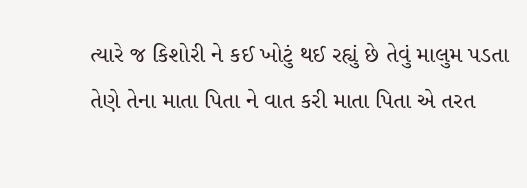ત્યારે જ કિશોરી ને કઈ ખોટું થઈ રહ્યું છે તેવું માલુમ પડતા તેણે તેના માતા પિતા ને વાત કરી માતા પિતા એ તરત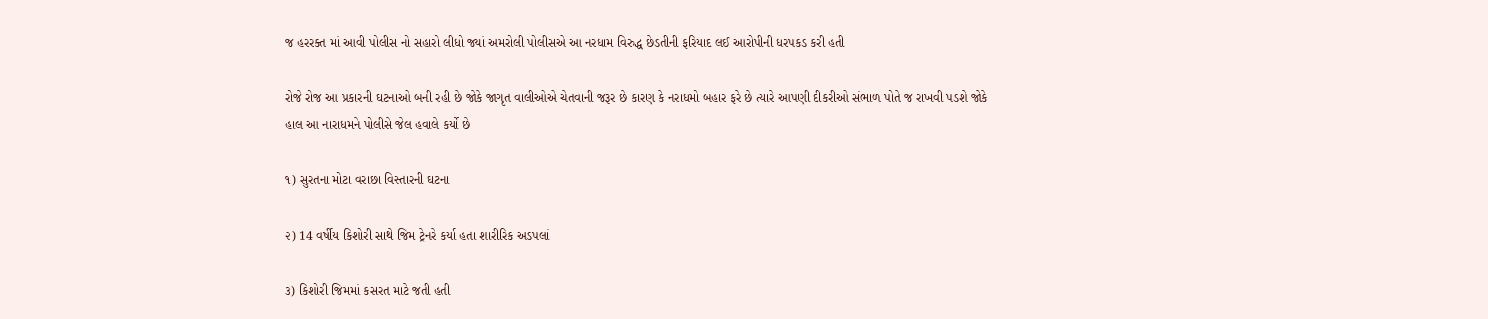જ હરરક્ત માં આવી પોલીસ નો સહારો લીધો જ્યાં અમરોલી પોલીસએ આ નરધામ વિરુદ્ધ છેડતીની ફરિયાદ લઈ આરોપીની ધરપકડ કરી હતી

રોજે રોજ આ પ્રકારની ઘટનાઓ બની રહી છે જોકે જાગૃત વાલીઓએ ચેતવાની જરૂર છે કારણ કે નરાધમો બહાર ફરે છે ત્યારે આપણી દીકરીઓ સંભાળ પોતે જ રાખવી પડશે જોકે હાલ આ નારાધમને પોલીસે જેલ હવાલે કર્યો છે

૧) સુરતના મોટા વરાછા વિસ્તારની ઘટના

૨) 14 વર્ષીય કિશોરી સાથે જિમ ટ્રેનરે કર્યા હતા શારીરિક અડપલાં

૩) કિશોરી જિમમાં કસરત માટે જતી હતી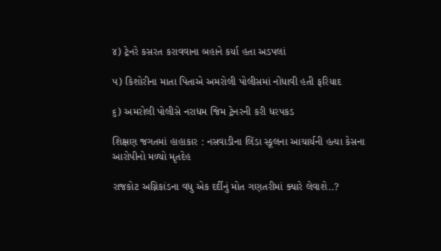૪) ટ્રેનરે કસરત કરાવવાના બહાને કર્યા હતા અડપલાં

૫) કિશોરીના માતા પિતાએ અમરોલી પોલીસમાં નોંધાવી હતી ફરિયાદ

૬) અમરોલી પોલીસે નરાધમ જિમ ટ્રેનરની કરી ધરપકડ

શિક્ષણ જગતમાં હાહાકાર : નસવાડીના લિંડા સ્કૂલના આચાર્યની હત્યા કેસના આરોપીનો મળ્યો મૃતદેહ

રાજકોટ અગ્નિકાંડના વધુ એક દર્દીનું મોત ગણતરીમાં ક્યારે લેવાશે..?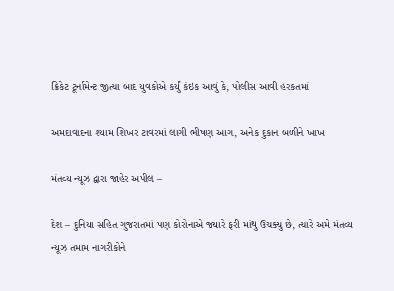ક્રિકેટ ટૂર્નામેન્ટ જીત્યા બાદ યુવકોએ કર્યું કંઇક આવું કે, પોલીસ આવી હરકતમાં

અમદાવાદના શ્યામ શિખર ટાવરમાં લાગી ભીષણ આગ, અનેક દુકાન બળીને ખાખ

મંતવ્ય ન્યૂઝ દ્વારા જાહેર અપીલ –

દેશ – દુનિયા સહિત ગુજરાતમાં પણ કોરોનાએ જ્યારે ફરી માંથુ ઉચક્યુ છે, ત્યારે અમે મંતવ્ય ન્યૂઝ તમામ નાગરીકોને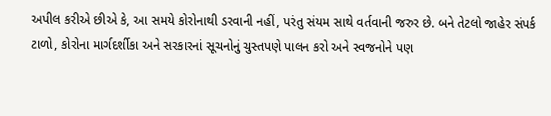અપીલ કરીએ છીએ કે, આ સમયે કોરોનાથી ડરવાની નહીં, પરંતુ સંયમ સાથે વર્તવાની જરુર છે. બને તેટલો જાહેર સંપર્ક ટાળો, કોરોના માર્ગદર્શીકા અને સરકારનાં સૂચનોનું ચુસ્તપણે પાલન કરો અને સ્વજનોને પણ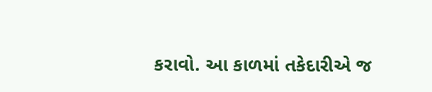કરાવો. આ કાળમાં તકેદારીએ જ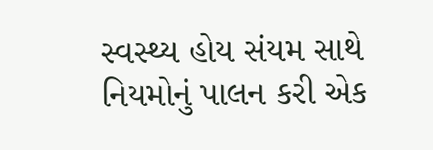સ્વસ્થ્ય હોય સંયમ સાથે નિયમોનું પાલન કરી એક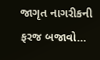જાગૃત નાગરીકની ફરજ બજાવો…